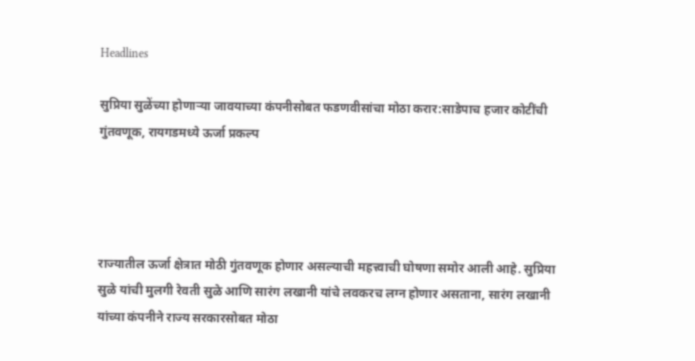Headlines

सुप्रिया सुळेंच्या होणाऱ्या जावयाच्या कंपनीसोबत फडणवीसांचा मोठा करार:साडेपाच हजार कोटींची गुंतवणूक, रायगडमध्ये ऊर्जा प्रकल्प




राज्यातील ऊर्जा क्षेत्रात मोठी गुंतवणूक होणार असल्याची महत्त्वाची घोषणा समोर आली आहे. सुप्रिया सुळे यांची मुलगी रेवती सुळे आणि सारंग लखानी यांचे लवकरच लग्न होणार असताना, सारंग लखानी यांच्या कंपनीने राज्य सरकारसोबत मोठा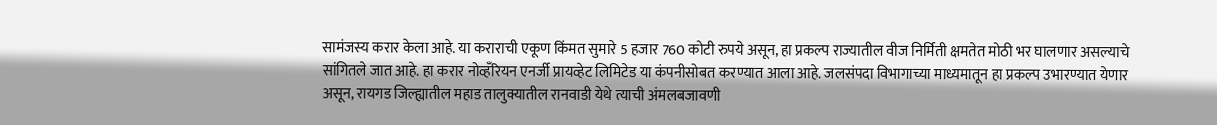सामंजस्य करार केला आहे. या कराराची एकूण किंमत सुमारे 5 हजार 760 कोटी रुपये असून, हा प्रकल्प राज्यातील वीज निर्मिती क्षमतेत मोठी भर घालणार असल्याचे सांगितले जात आहे. हा करार नोव्हँरियन एनर्जी प्रायव्हेट लिमिटेड या कंपनीसोबत करण्यात आला आहे. जलसंपदा विभागाच्या माध्यमातून हा प्रकल्प उभारण्यात येणार असून, रायगड जिल्ह्यातील महाड तालुक्यातील रानवाडी येथे त्याची अंमलबजावणी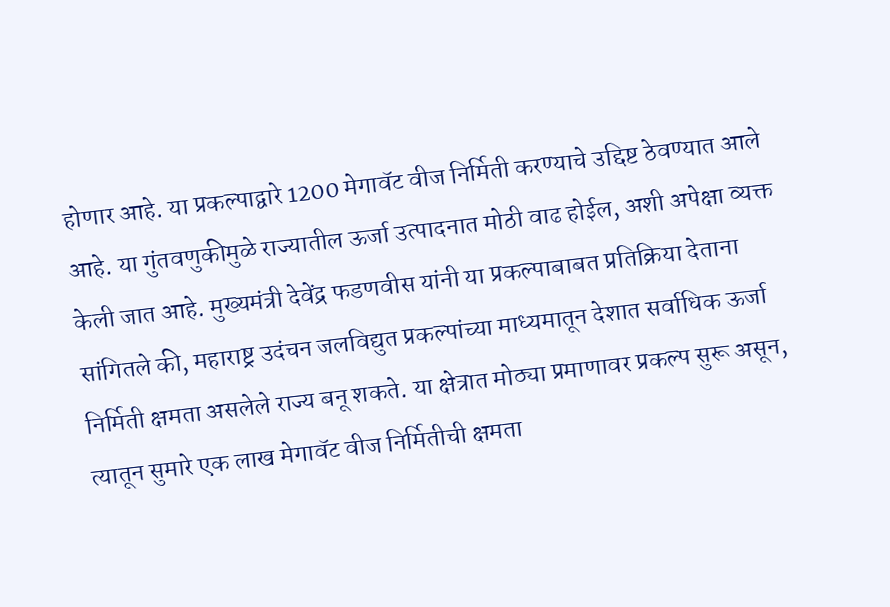होणार आहे. या प्रकल्पाद्वारे 1200 मेगावॅट वीज निर्मिती करण्याचे उद्दिष्ट ठेवण्यात आले आहे. या गुंतवणुकीमुळे राज्यातील ऊर्जा उत्पादनात मोठी वाढ होईल, अशी अपेक्षा व्यक्त केली जात आहे. मुख्यमंत्री देवेंद्र फडणवीस यांनी या प्रकल्पाबाबत प्रतिक्रिया देताना सांगितले की, महाराष्ट्र उदंचन जलविद्युत प्रकल्पांच्या माध्यमातून देशात सर्वाधिक ऊर्जा निर्मिती क्षमता असलेले राज्य बनू शकते. या क्षेत्रात मोठ्या प्रमाणावर प्रकल्प सुरू असून, त्यातून सुमारे एक लाख मेगावॅट वीज निर्मितीची क्षमता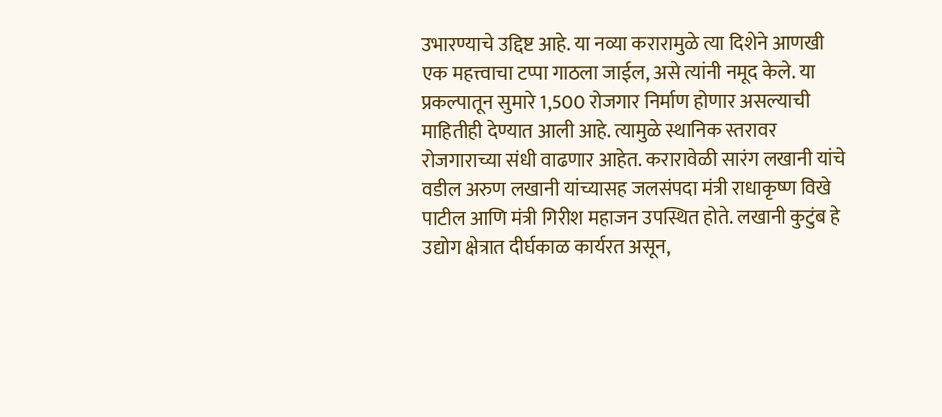उभारण्याचे उद्दिष्ट आहे. या नव्या करारामुळे त्या दिशेने आणखी एक महत्त्वाचा टप्पा गाठला जाईल, असे त्यांनी नमूद केले. या प्रकल्पातून सुमारे 1,500 रोजगार निर्माण होणार असल्याची माहितीही देण्यात आली आहे. त्यामुळे स्थानिक स्तरावर रोजगाराच्या संधी वाढणार आहेत. करारावेळी सारंग लखानी यांचे वडील अरुण लखानी यांच्यासह जलसंपदा मंत्री राधाकृष्ण विखे पाटील आणि मंत्री गिरीश महाजन उपस्थित होते. लखानी कुटुंब हे उद्योग क्षेत्रात दीर्घकाळ कार्यरत असून,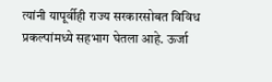त्यांनी यापूर्वीही राज्य सरकारसोबत विविध प्रकल्पांमध्ये सहभाग घेतला आहे. ऊर्जा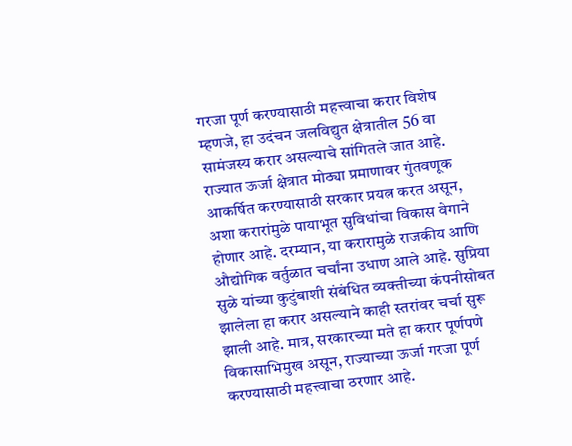गरजा पूर्ण करण्यासाठी महत्त्वाचा करार विशेष म्हणजे, हा उदंचन जलविद्युत क्षेत्रातील 56 वा सामंजस्य करार असल्याचे सांगितले जात आहे. राज्यात ऊर्जा क्षेत्रात मोठ्या प्रमाणावर गुंतवणूक आकर्षित करण्यासाठी सरकार प्रयत्न करत असून, अशा करारांमुळे पायाभूत सुविधांचा विकास वेगाने होणार आहे. दरम्यान, या करारामुळे राजकीय आणि औद्योगिक वर्तुळात चर्चांना उधाण आले आहे. सुप्रिया सुळे यांच्या कुटुंबाशी संबंधित व्यक्तीच्या कंपनीसोबत झालेला हा करार असल्याने काही स्तरांवर चर्चा सुरू झाली आहे. मात्र, सरकारच्या मते हा करार पूर्णपणे विकासाभिमुख असून, राज्याच्या ऊर्जा गरजा पूर्ण करण्यासाठी महत्त्वाचा ठरणार आहे.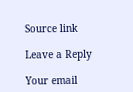Source link

Leave a Reply

Your email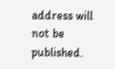address will not be published.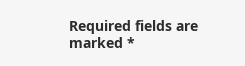Required fields are marked *